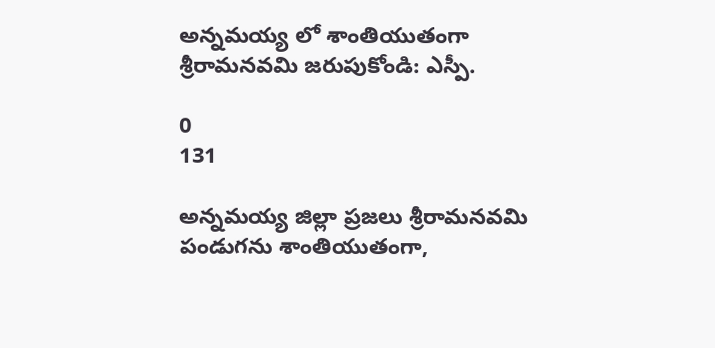అన్నమయ్య లో శాంతియుతంగా శ్రీరామనవమి జరుపుకోండి: ఎస్పీ.

0
131

అన్నమయ్య జిల్లా ప్రజలు శ్రీరామనవమి పండుగను శాంతియుతంగా,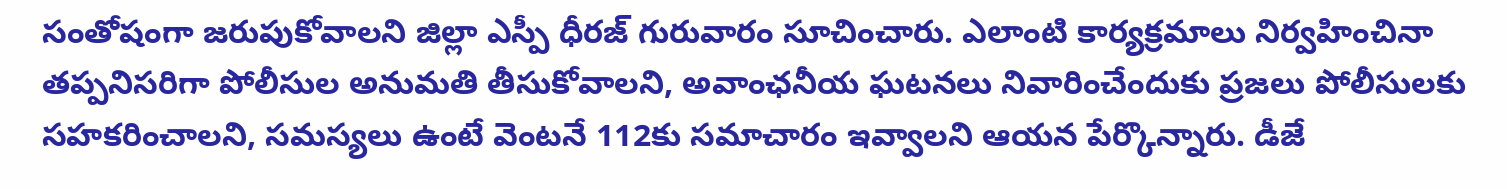సంతోషంగా జరుపుకోవాలని జిల్లా ఎస్పీ ధీరజ్ గురువారం సూచించారు. ఎలాంటి కార్యక్రమాలు నిర్వహించినా తప్పనిసరిగా పోలీసుల అనుమతి తీసుకోవాలని, అవాంఛనీయ ఘటనలు నివారించేందుకు ప్రజలు పోలీసులకు సహకరించాలని, సమస్యలు ఉంటే వెంటనే 112కు సమాచారం ఇవ్వాలని ఆయన పేర్కొన్నారు. డీజే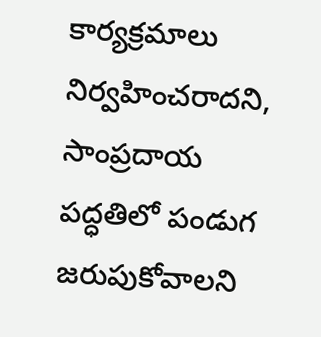కార్యక్రమాలు నిర్వహించరాదని, సాంప్రదాయ పద్ధతిలో పండుగ జరుపుకోవాలని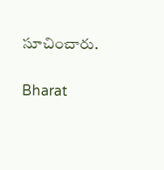సూచించారు.

Bharat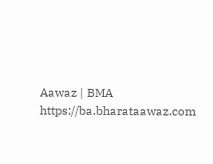Aawaz | BMA https://ba.bharataawaz.com